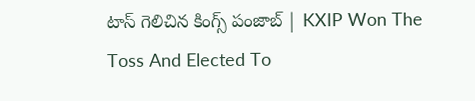టాస్‌ గెలిచిన కిం‍గ్స్‌ పంజాబ్‌ | KXIP Won The Toss And Elected To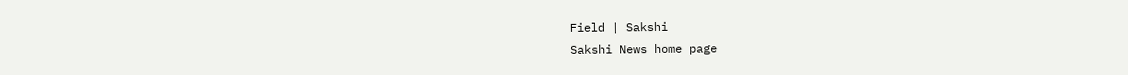Field | Sakshi
Sakshi News home page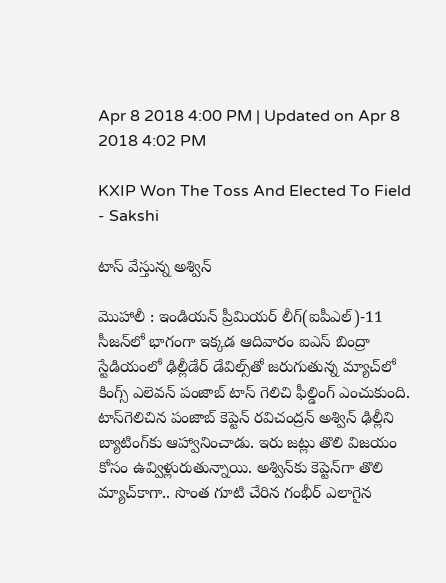Apr 8 2018 4:00 PM | Updated on Apr 8 2018 4:02 PM

KXIP Won The Toss And Elected To Field - Sakshi

టాస్‌ వేస్తున్న అశ్విన్‌

మొహాలీ : ఇండియన్‌ ప్రీమియర్‌ లీగ్‌(ఐపీఎల్‌)-11 సీజన్‌లో భాగంగా ఇక్కడ ఆదివారం ఐఎస్‌ బింద్రా స్టేడియంలో ఢిల్లీడేర్‌ డేవిల్స్‌తో జరుగుతున్న మ్యాచ్‌లో కింగ్స్‌ ఎలెవన్‌ పంజాబ్‌ టాస్‌ గెలిచి ఫీల్డింగ్‌ ఎంచుకుంది. టాస్‌గెలిచిన పంజాబ్‌ కెప్టెన్‌ రవిచంద్రన్‌ అశ్విన్‌ ఢిల్లీని బ్యాటింగ్‌కు ఆహ్వానించాడు. ఇరు జట్లు తొలి విజయం కోసం ఉవ్విళ్లురుతున్నాయి. అశ్విన్‌కు కెప్టెన్‌గా తొలి మ్యాచ్‌కాగా.. సొంత గూటి చేరిన గంభీర్‌ ఎలాగైన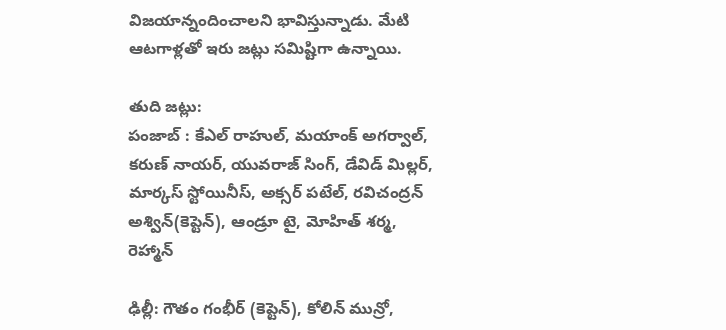విజయాన్నందించాలని భావిస్తున్నాడు. మేటి ఆటగాళ్లతో ఇరు జట్లు సమిష్టిగా ఉన్నాయి.

తుది జట్లు:
పంజాబ్‌ : కేఎల్‌ రాహుల్‌, మయాంక్‌ అగర్వాల్‌, కరుణ్‌ నాయర్‌, యువరాజ్‌ సింగ్‌, డేవిడ్‌ మిల్లర్‌, మార్కస్‌ స్టోయినీస్‌, అక్సర్‌ పటేల్‌, రవిచంద్రన్‌ అశ్విన్(కెప్టెన్‌), ఆండ్రూ టై, మోహిత్‌ శర్మ, రెహ్మాన్‌

ఢిల్లీ: గౌతం గంభీర్‌ (కెప్టెన్‌), కోలిన్‌ మున్రో,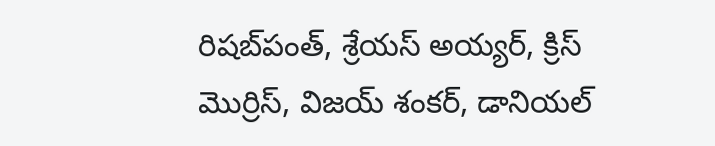రిషబ్‌పంత్‌, శ్రేయస్‌ అయ్యర్‌, క్రిస్‌ మొర్రిస్‌, విజయ్‌ శంకర్‌, డానియల్‌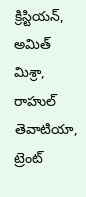క్రిస్టియన్‌, అమిత్‌ మిశ్రా, రాహుల్‌ తెవాటియా, ట్రెంట్‌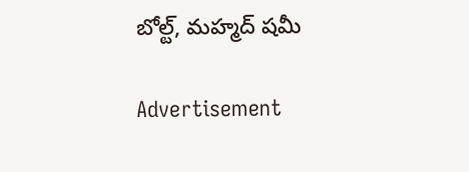బోల్ట్‌, మహ్మద్‌ షమీ

Advertisement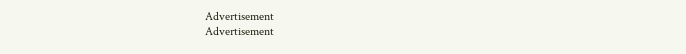Advertisement
Advertisement